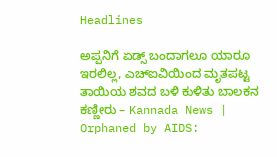Headlines

ಅಪ್ಪನಿಗೆ ಏಡ್ಸ್ ಬಂದಾಗಲೂ ಯಾರೂ ಇರಲಿಲ್ಲ, ಎಚ್ಐವಿಯಿಂದ ಮೃತಪಟ್ಟ ತಾಯಿಯ ಶವದ ಬಳಿ ಕುಳಿತು ಬಾಲಕನ ಕಣ್ಣೀರು – Kannada News | Orphaned by AIDS: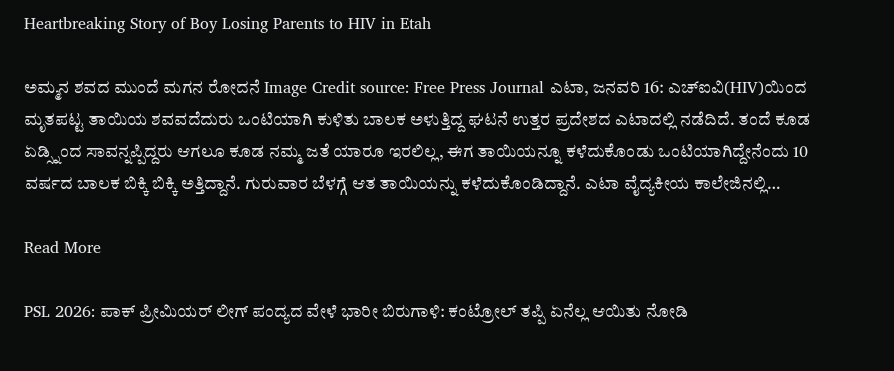Heartbreaking Story of Boy Losing Parents to HIV in Etah

ಅಮ್ಮನ ಶವದ ಮುಂದೆ ಮಗನ ರೋದನೆ Image Credit source: Free Press Journal ಎಟಾ, ಜನವರಿ 16: ಎಚ್ಐವಿ(HIV)ಯಿಂದ ಮೃತಪಟ್ಟ ತಾಯಿಯ ಶವವದೆದುರು ಒಂಟಿಯಾಗಿ ಕುಳಿತು ಬಾಲಕ ಅಳುತ್ತಿದ್ದ ಘಟನೆ ಉತ್ತರ ಪ್ರದೇಶದ ಎಟಾದಲ್ಲಿ ನಡೆದಿದೆ. ತಂದೆ ಕೂಡ ಏಡ್ಸ್ನಿಂದ ಸಾವನ್ನಪ್ಪಿದ್ದರು ಆಗಲೂ ಕೂಡ ನಮ್ಮ ಜತೆ ಯಾರೂ ಇರಲಿಲ್ಲ, ಈಗ ತಾಯಿಯನ್ನೂ ಕಳೆದುಕೊಂಡು ಒಂಟಿಯಾಗಿದ್ದೇನೆಂದು 10 ವರ್ಷದ ಬಾಲಕ ಬಿಕ್ಕಿ ಬಿಕ್ಕಿ ಅತ್ತಿದ್ದಾನೆ. ಗುರುವಾರ ಬೆಳಗ್ಗೆ ಆತ ತಾಯಿಯನ್ನು ಕಳೆದುಕೊಂಡಿದ್ದಾನೆ. ಎಟಾ ವೈದ್ಯಕೀಯ ಕಾಲೇಜಿನಲ್ಲಿ…

Read More

PSL 2026: ಪಾಕ್ ಪ್ರೀಮಿಯರ್ ಲೀಗ್ ಪಂದ್ಯದ ವೇಳೆ ಭಾರೀ ಬಿರುಗಾಳಿ: ಕಂಟ್ರೋಲ್ ತಪ್ಪಿ ಏನೆಲ್ಲ ಆಯಿತು ನೋಡಿ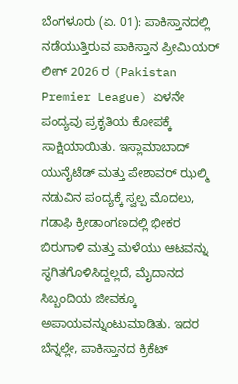ಬೆಂಗಳೂರು (ಏ. 01): ಪಾಕಿಸ್ತಾನದಲ್ಲಿ ನಡೆಯುತ್ತಿರುವ ಪಾಕಿಸ್ತಾನ ಪ್ರೀಮಿಯರ್ ಲೀಗ್ 2026 ರ (Pakistan Premier League) ಏಳನೇ ಪಂದ್ಯವು ಪ್ರಕೃತಿಯ ಕೋಪಕ್ಕೆ ಸಾಕ್ಷಿಯಾಯಿತು. ಇಸ್ಲಾಮಾಬಾದ್ ಯುನೈಟೆಡ್ ಮತ್ತು ಪೇಶಾವರ್ ಝಲ್ಮಿ ನಡುವಿನ ಪಂದ್ಯಕ್ಕೆ ಸ್ವಲ್ಪ ಮೊದಲು, ಗಡಾಫಿ ಕ್ರೀಡಾಂಗಣದಲ್ಲಿ ಭೀಕರ ಬಿರುಗಾಳಿ ಮತ್ತು ಮಳೆಯು ಆಟವನ್ನು ಸ್ಥಗಿತಗೊಳಿಸಿದ್ದಲ್ಲದೆ, ಮೈದಾನದ ಸಿಬ್ಬಂದಿಯ ಜೀವಕ್ಕೂ ಅಪಾಯವನ್ನುಂಟುಮಾಡಿತು. ಇದರ ಬೆನ್ನಲ್ಲೇ, ಪಾಕಿಸ್ತಾನದ ಕ್ರಿಕೆಟ್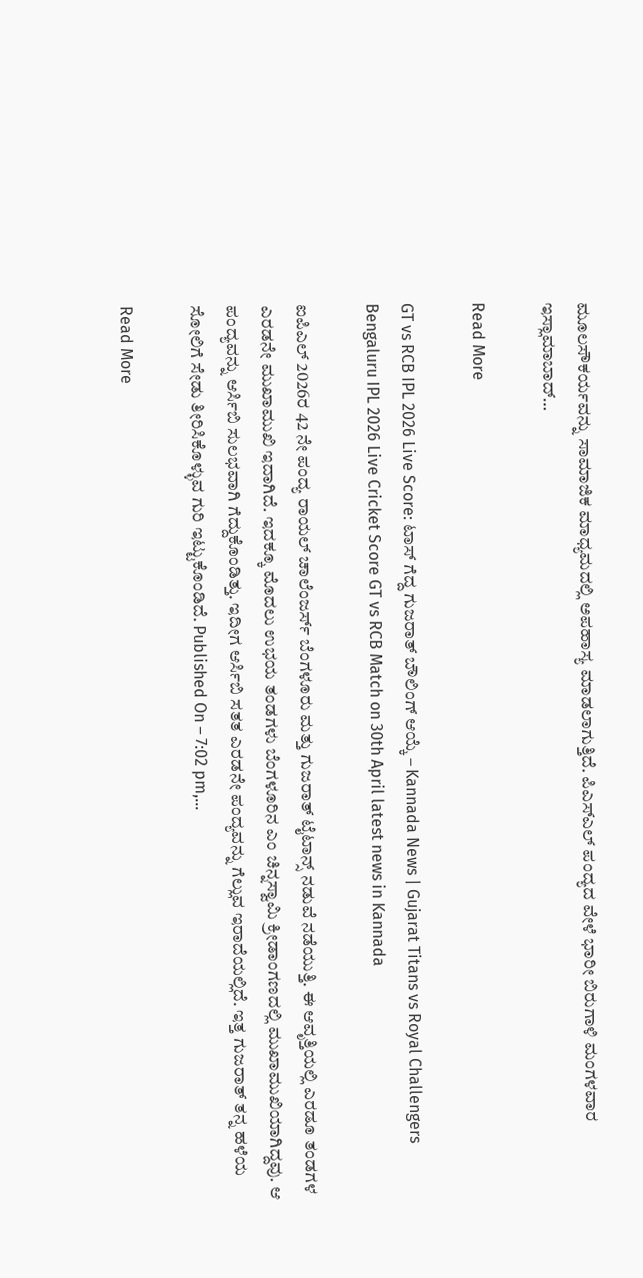ಮೂಲಸೌಕರ್ಯವನ್ನು ಸಾಮಾಜಿಕ ಮಾಧ್ಯಮದಲ್ಲಿ ಅಪಹಾಸ್ಯ ಮಾಡಲಾಗುತ್ತಿದೆ. ಪಿಎಸ್ಎಲ್ ಪಂದ್ಯದ ವೇಳೆ ಭಾರೀ ಬಿರುಗಾಳಿ ಮಂಗಳವಾರ ಇಸ್ಲಾಮಾಬಾದ್…

Read More

GT vs RCB IPL 2026 Live Score: ಟಾಸ್ ಗೆದ್ದ ಗುಜರಾತ್ ಬೌಲಿಂಗ್ ಆಯ್ಕೆ – Kannada News | Gujarat Titans vs Royal Challengers Bengaluru IPL 2026 Live Cricket Score GT vs RCB Match on 30th April latest news in Kannada

ಐಪಿಎಲ್ 2026ರ 42 ನೇ ಪಂದ್ಯ ರಾಯಲ್ ಚಾಲೆಂಜರ್ಸ್ ಬೆಂಗಳೂರು ಮತ್ತು ಗುಜರಾತ್ ಟೈಟಾನ್ಸ್ ನಡುವೆ ನಡೆಯುತ್ತಿ. ಈ ಆವೃತ್ತಿಯಲ್ಲಿ ಎರಡೂ ತಂಡಗಳ ಎರಡನೇ ಮುಖಾಮುಖಿ ಇದಾಗಿದೆ. ಇದಕ್ಕೂ ಮೊದಲು ಉಭಯ ತಂಡಗಳು ಬೆಂಗಳೂರಿನ ಎಂ ಚಿನ್ನಸ್ವಾಮಿ ಕ್ರೀಡಾಂಗಣದಲ್ಲಿ ಮುಖಾಮುಖಿಯಾಗಿದ್ದವು. ಆ ಪಂದ್ಯವನ್ನು ಆರ್ಸಿಬಿ ಸುಲಭವಾಗಿ ಗೆದ್ದುಕೊಂಡಿತ್ತು. ಇದೀಗ ಆರ್ಸಿಬಿ ಸತತ ಎರಡನೇ ಪಂದ್ಯವನ್ನು ಗೆಲ್ಲುವ ಇರಾದೆಯಲ್ಲಿದೆ. ಇತ್ತ ಗುಜರಾತ್ ತನ್ನ ಹಳೆಯ ಸೋಲಿಗೆ ಸೇಡು ತೀರಿಸಿಕೊಳ್ಳುವ ಗುರಿ ಇಟ್ಟುಕೊಂಡಿದೆ. Published On – 7:02 pm,…

Read More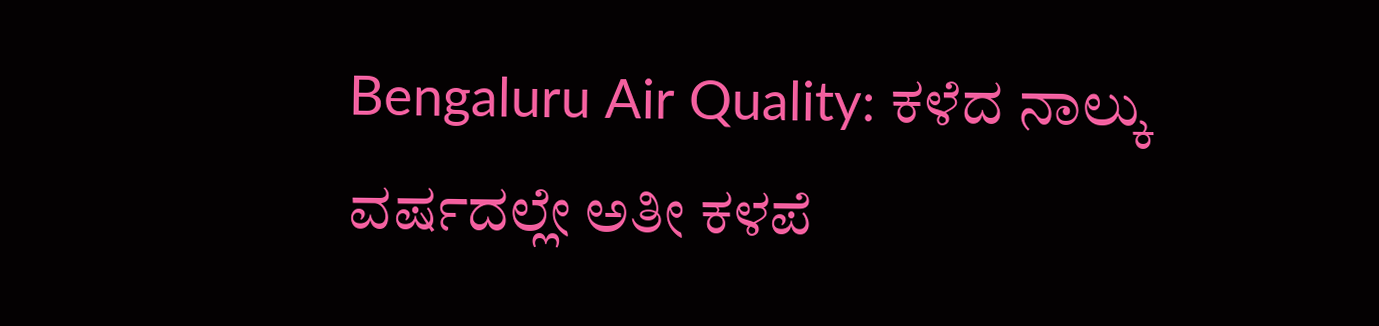Bengaluru Air Quality: ಕಳೆದ ನಾಲ್ಕು ವರ್ಷದಲ್ಲೇ ಅತೀ ಕಳಪೆ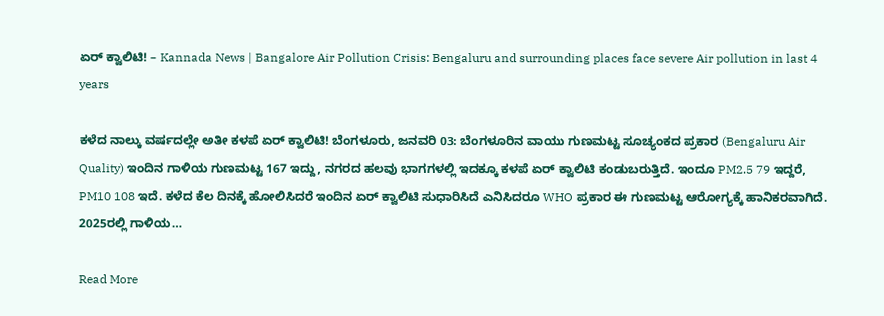ಏರ್ ಕ್ವಾಲಿಟಿ! – Kannada News | Bangalore Air Pollution Crisis: Bengaluru and surrounding places face severe Air pollution in last 4 years

ಕಳೆದ ನಾಲ್ಕು ವರ್ಷದಲ್ಲೇ ಅತೀ ಕಳಪೆ ಏರ್ ಕ್ವಾಲಿಟಿ! ಬೆಂಗಳೂರು, ಜನವರಿ 03: ಬೆಂಗಳೂರಿನ ವಾಯು ಗುಣಮಟ್ಟ ಸೂಚ್ಯಂಕದ ಪ್ರಕಾರ (Bengaluru Air Quality) ಇಂದಿನ ಗಾಳಿಯ ಗುಣಮಟ್ಟ 167 ಇದ್ದು, ನಗರದ ಹಲವು ಭಾಗಗಳಲ್ಲಿ ಇದಕ್ಕೂ ಕಳಪೆ ಏರ್ ಕ್ವಾಲಿಟಿ ಕಂಡುಬರುತ್ತಿದೆ. ಇಂದೂ PM2.5 79 ಇದ್ದರೆ, PM10 108 ಇದೆ. ಕಳೆದ ಕೆಲ ದಿನಕ್ಕೆ ಹೋಲಿಸಿದರೆ ಇಂದಿನ ಏರ್ ಕ್ವಾಲಿಟಿ ಸುಧಾರಿಸಿದೆ ಎನಿಸಿದರೂ WHO ಪ್ರಕಾರ ಈ ಗುಣಮಟ್ಟ ಆರೋಗ್ಯಕ್ಕೆ ಹಾನಿಕರವಾಗಿದೆ. 2025ರಲ್ಲಿ ಗಾಳಿಯ…

Read More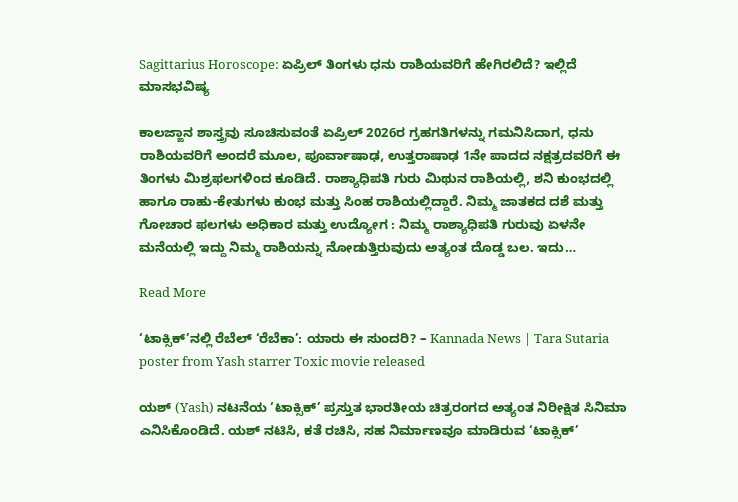Sagittarius Horoscope: ಏಪ್ರಿಲ್ ತಿಂಗಳು ಧನು ರಾಶಿಯವರಿಗೆ ಹೇಗಿರಲಿದೆ? ಇಲ್ಲಿದೆ ಮಾಸಭವಿಷ್ಯ

ಕಾಲಜ್ಙಾನ ಶಾಸ್ತ್ರವು ಸೂಚಿಸುವಂತೆ ಏಪ್ರಿಲ್ 2026ರ ಗ್ರಹಗತಿಗಳನ್ನು ಗಮನಿಸಿದಾಗ, ಧನು ರಾಶಿಯವರಿಗೆ ಅಂದರೆ ಮೂಲ, ಪೂರ್ವಾಷಾಢ, ಉತ್ತರಾಷಾಢ 1ನೇ ಪಾದದ ನಕ್ಷತ್ರದವರಿಗೆ ಈ ತಿಂಗಳು ಮಿಶ್ರಫಲಗಳಿಂದ ಕೂಡಿದೆ. ರಾಶ್ಯಾಧಿಪತಿ ಗುರು ಮಿಥುನ ರಾಶಿಯಲ್ಲಿ, ಶನಿ ಕುಂಭದಲ್ಲಿ ಹಾಗೂ ರಾಹು-ಕೇತುಗಳು ಕುಂಭ ಮತ್ತು ಸಿಂಹ ರಾಶಿಯಲ್ಲಿದ್ದಾರೆ. ನಿಮ್ಮ ಜಾತಕದ ದಶೆ ಮತ್ತು ಗೋಚಾರ ಫಲಗಳು ಅಧಿಕಾರ ಮತ್ತು ಉದ್ಯೋಗ : ನಿಮ್ಮ ರಾಶ್ಯಾಧಿಪತಿ ಗುರುವು ಏಳನೇ ಮನೆಯಲ್ಲಿ ಇದ್ದು ನಿಮ್ಮ ರಾಶಿಯನ್ನು ನೋಡುತ್ತಿರುವುದು ಅತ್ಯಂತ ದೊಡ್ಡ ಬಲ. ಇದು…

Read More

‘ಟಾಕ್ಸಿಕ್’ನಲ್ಲಿ ರೆಬೆಲ್ ‘ರೆಬೆಕಾ’: ಯಾರು ಈ ಸುಂದರಿ? – Kannada News | Tara Sutaria poster from Yash starrer Toxic movie released

ಯಶ್ (Yash) ನಟನೆಯ ‘ಟಾಕ್ಸಿಕ್’ ಪ್ರಸ್ತುತ ಭಾರತೀಯ ಚಿತ್ರರಂಗದ ಅತ್ಯಂತ ನಿರೀಕ್ಷಿತ ಸಿನಿಮಾ ಎನಿಸಿಕೊಂಡಿದೆ. ಯಶ್ ನಟಿಸಿ, ಕತೆ ರಚಿಸಿ, ಸಹ ನಿರ್ಮಾಣವೂ ಮಾಡಿರುವ ‘ಟಾಕ್ಸಿಕ್’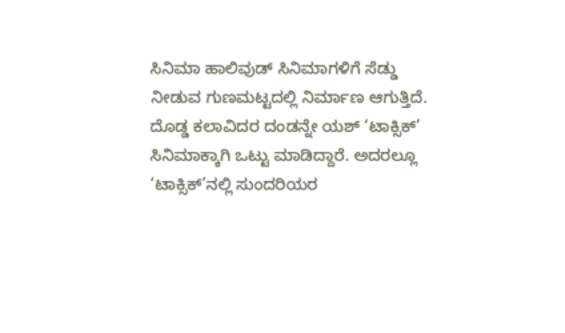ಸಿನಿಮಾ ಹಾಲಿವುಡ್ ಸಿನಿಮಾಗಳಿಗೆ ಸೆಡ್ಡು ನೀಡುವ ಗುಣಮಟ್ಟದಲ್ಲಿ ನಿರ್ಮಾಣ ಆಗುತ್ತಿದೆ. ದೊಡ್ಡ ಕಲಾವಿದರ ದಂಡನ್ನೇ ಯಶ್ ‘ಟಾಕ್ಸಿಕ್’ ಸಿನಿಮಾಕ್ಕಾಗಿ ಒಟ್ಟು ಮಾಡಿದ್ದಾರೆ. ಅದರಲ್ಲೂ ‘ಟಾಕ್ಸಿಕ್’ನಲ್ಲಿ ಸುಂದರಿಯರ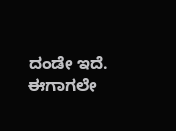ದಂಡೇ ಇದೆ. ಈಗಾಗಲೇ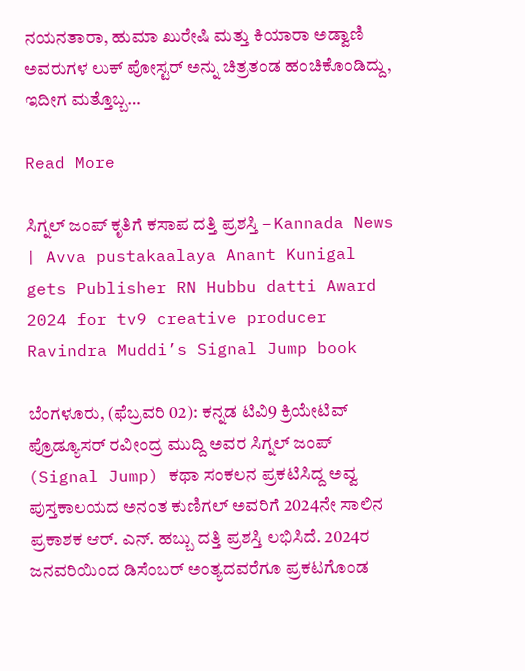ನಯನತಾರಾ, ಹುಮಾ ಖುರೇಷಿ ಮತ್ತು ಕಿಯಾರಾ ಅಡ್ವಾಣಿ ಅವರುಗಳ ಲುಕ್ ಪೋಸ್ಟರ್ ಅನ್ನು ಚಿತ್ರತಂಡ ಹಂಚಿಕೊಂಡಿದ್ದು, ಇದೀಗ ಮತ್ತೊಬ್ಬ…

Read More

ಸಿಗ್ನಲ್ ಜಂಪ್ ಕೃತಿಗೆ ಕಸಾಪ ದತ್ತಿ ಪ್ರಶಸ್ತಿ – Kannada News | Avva pustakaalaya Anant Kunigal gets Publisher RN Hubbu datti Award 2024 for tv9 creative producer Ravindra Muddi’s Signal Jump book

ಬೆಂಗಳೂರು, (ಫೆಬ್ರವರಿ 02): ಕನ್ನಡ ಟಿವಿ9 ಕ್ರಿಯೇಟಿವ್ ಪ್ರೊಡ್ಯೂಸರ್ ರವೀಂದ್ರ ಮುದ್ದಿ ಅವರ ಸಿಗ್ನಲ್ ಜಂಪ್ (Signal Jump) ಕಥಾ ಸಂಕಲನ ಪ್ರಕಟಿಸಿದ್ದ ಅವ್ವ ಪುಸ್ತಕಾಲಯದ ಅನಂತ ಕುಣಿಗಲ್ ಅವರಿಗೆ 2024ನೇ ಸಾಲಿನ ಪ್ರಕಾಶಕ ಆರ್. ಎನ್. ಹಬ್ಬು ದತ್ತಿ ಪ್ರಶಸ್ತಿ ಲಭಿಸಿದೆ. 2024ರ ಜನವರಿಯಿಂದ ಡಿಸೆಂಬರ್ ಅಂತ್ಯದವರೆಗೂ ಪ್ರಕಟಗೊಂಡ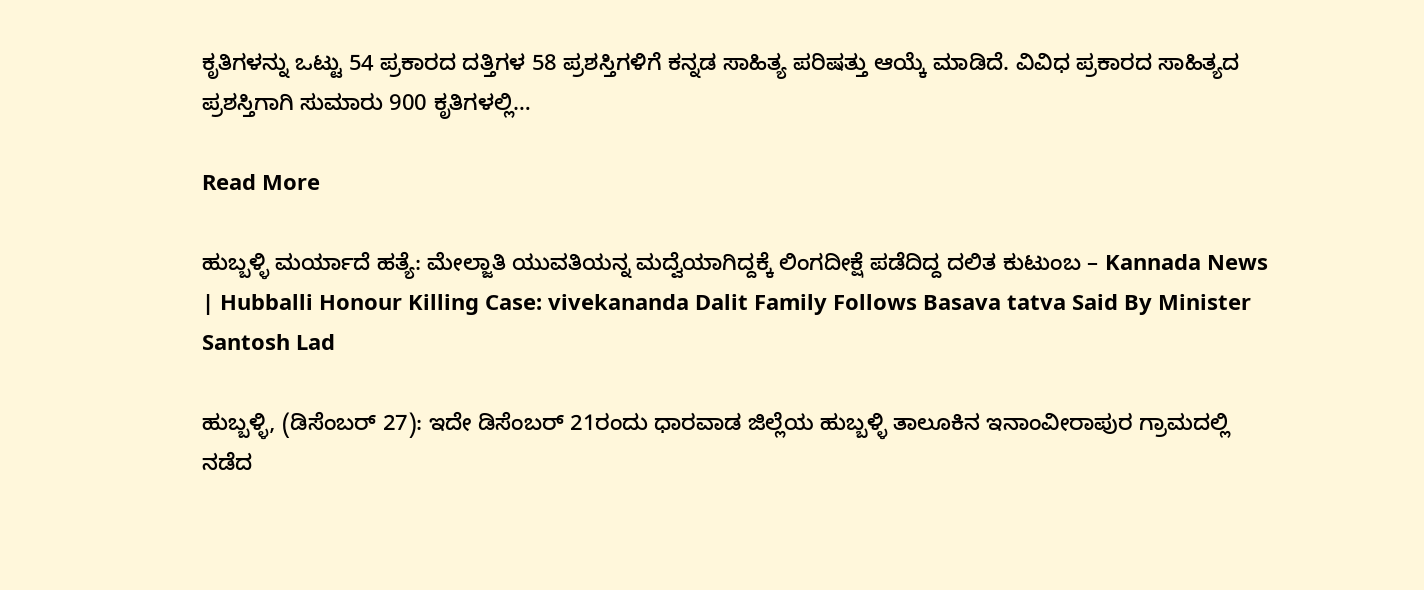ಕೃತಿಗಳನ್ನು ಒಟ್ಟು 54 ಪ್ರಕಾರದ ದತ್ತಿಗಳ 58 ಪ್ರಶಸ್ತಿಗಳಿಗೆ ಕನ್ನಡ ಸಾಹಿತ್ಯ ಪರಿಷತ್ತು ಆಯ್ಕೆ ಮಾಡಿದೆ. ವಿವಿಧ ಪ್ರಕಾರದ ಸಾಹಿತ್ಯದ ಪ್ರಶಸ್ತಿಗಾಗಿ ಸುಮಾರು 900 ಕೃತಿಗಳಲ್ಲಿ…

Read More

ಹುಬ್ಬಳ್ಳಿ ಮರ್ಯಾದೆ ಹತ್ಯೆ: ಮೇಲ್ಜಾತಿ ಯುವತಿಯನ್ನ ಮದ್ವೆಯಾಗಿದ್ದಕ್ಕೆ ಲಿಂಗದೀಕ್ಷೆ ಪಡೆದಿದ್ದ ದಲಿತ ಕುಟುಂಬ – Kannada News | Hubballi Honour Killing Case: vivekananda Dalit Family Follows Basava tatva Said By Minister Santosh Lad

ಹುಬ್ಬಳ್ಳಿ, (ಡಿಸೆಂಬರ್ 27): ಇದೇ ಡಿಸೆಂಬರ್ 21ರಂದು ಧಾರವಾಡ ಜಿಲ್ಲೆಯ ಹುಬ್ಬಳ್ಳಿ ತಾಲೂಕಿನ ಇನಾಂವೀರಾಪುರ ಗ್ರಾಮದಲ್ಲಿ ನಡೆದ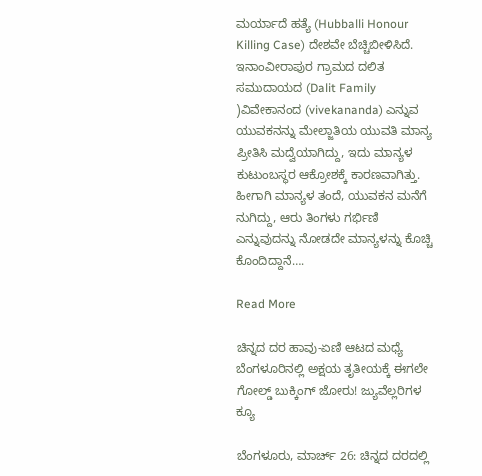ಮರ್ಯಾದೆ ಹತ್ಯೆ (Hubballi Honour Killing Case) ದೇಶವೇ ಬೆಚ್ಚಿಬೀಳಿಸಿದೆ. ಇನಾಂವೀರಾಪುರ ಗ್ರಾಮದ ದಲಿತ ಸಮುದಾಯದ (Dalit Family )ವಿವೇಕಾನಂದ (vivekananda) ಎನ್ನುವ ಯುವಕನನ್ನು ಮೇಲ್ಜಾತಿಯ ಯುವತಿ ಮಾನ್ಯ ಪ್ರೀತಿಸಿ ಮದ್ವೆಯಾಗಿದ್ದು, ಇದು ಮಾನ್ಯಳ ಕುಟುಂಬಸ್ಥರ ಆಕ್ರೋಶಕ್ಕೆ ಕಾರಣವಾಗಿತ್ತು. ಹೀಗಾಗಿ ಮಾನ್ಯಳ ತಂದೆ, ಯುವಕನ ಮನೆಗೆ ನುಗಿದ್ದು, ಆರು ತಿಂಗಳು ಗರ್ಭಿಣಿ ಎನ್ನುವುದನ್ನು ನೋಡದೇ ಮಾನ್ಯಳನ್ನು ಕೊಚ್ಚಿ ಕೊಂದಿದ್ದಾನೆ….

Read More

ಚಿನ್ನದ ದರ ಹಾವು-ಏಣಿ ಆಟದ ಮಧ್ಯೆ ಬೆಂಗಳೂರಿನಲ್ಲಿ ಅಕ್ಷಯ ತೃತೀಯಕ್ಕೆ ಈಗಲೇ ಗೋಲ್ಡ್ ಬುಕ್ಕಿಂಗ್ ಜೋರು! ಜ್ಯುವೆಲ್ಲರಿಗಳ ಕ್ಯೂ

ಬೆಂಗಳೂರು, ಮಾರ್ಚ್ 26: ಚಿನ್ನದ ದರದಲ್ಲಿ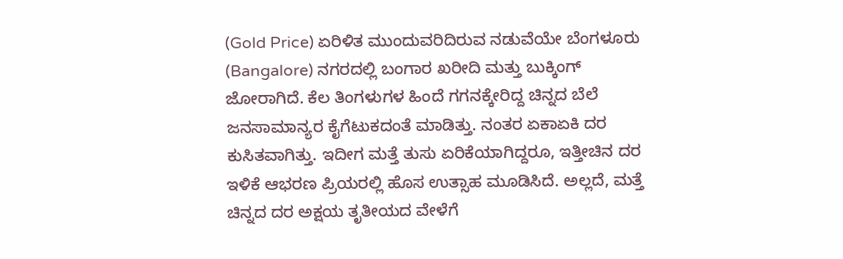(Gold Price) ಏರಿಳಿತ ಮುಂದುವರಿದಿರುವ ನಡುವೆಯೇ ಬೆಂಗಳೂರು (Bangalore) ನಗರದಲ್ಲಿ ಬಂಗಾರ ಖರೀದಿ ಮತ್ತು ಬುಕ್ಕಿಂಗ್ ಜೋರಾಗಿದೆ. ಕೆಲ ತಿಂಗಳುಗಳ ಹಿಂದೆ ಗಗನಕ್ಕೇರಿದ್ದ ಚಿನ್ನದ ಬೆಲೆ ಜನಸಾಮಾನ್ಯರ ಕೈಗೆಟುಕದಂತೆ ಮಾಡಿತ್ತು. ನಂತರ ಏಕಾಏಕಿ ದರ ಕುಸಿತವಾಗಿತ್ತು. ಇದೀಗ ಮತ್ತೆ ತುಸು ಏರಿಕೆಯಾಗಿದ್ದರೂ, ಇತ್ತೀಚಿನ ದರ ಇಳಿಕೆ ಆಭರಣ ಪ್ರಿಯರಲ್ಲಿ ಹೊಸ ಉತ್ಸಾಹ ಮೂಡಿಸಿದೆ. ಅಲ್ಲದೆ, ಮತ್ತೆ ಚಿನ್ನದ ದರ ಅಕ್ಷಯ ತೃತೀಯದ ವೇಳೆಗೆ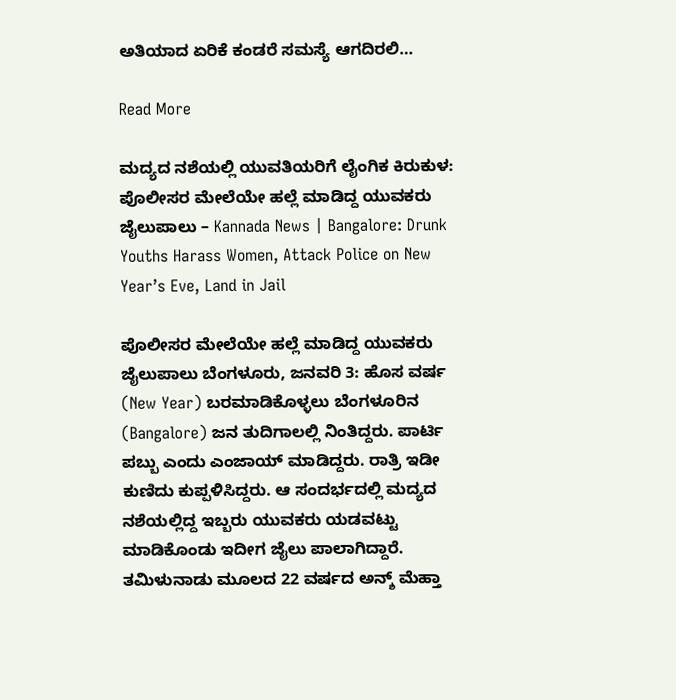ಅತಿಯಾದ ಏರಿಕೆ ಕಂಡರೆ ಸಮಸ್ಯೆ ಆಗದಿರಲಿ…

Read More

ಮದ್ಯದ ನಶೆಯಲ್ಲಿ ಯುವತಿಯರಿಗೆ ಲೈಂಗಿಕ ಕಿರುಕುಳ: ಪೊಲೀಸರ ಮೇಲೆಯೇ ಹಲ್ಲೆ ಮಾಡಿದ್ದ ಯುವಕರು ಜೈಲುಪಾಲು – Kannada News | Bangalore: Drunk Youths Harass Women, Attack Police on New Year’s Eve, Land in Jail

ಪೊಲೀಸರ ಮೇಲೆಯೇ ಹಲ್ಲೆ ಮಾಡಿದ್ದ ಯುವಕರು ಜೈಲುಪಾಲು ಬೆಂಗಳೂರು, ಜನವರಿ 3: ಹೊಸ ವರ್ಷ (New Year) ಬರಮಾಡಿಕೊಳ್ಳಲು ಬೆಂಗಳೂರಿನ (Bangalore) ಜನ ತುದಿಗಾಲಲ್ಲಿ ನಿಂತಿದ್ದರು. ಪಾರ್ಟಿ ಪಬ್ಬು ಎಂದು ಎಂಜಾಯ್ ಮಾಡಿದ್ದರು. ರಾತ್ರಿ ಇಡೀ ಕುಣಿದು ಕುಪ್ಪಳಿಸಿದ್ದರು. ಆ ಸಂದರ್ಭದಲ್ಲಿ ಮದ್ಯದ ನಶೆಯಲ್ಲಿದ್ದ ಇಬ್ಬರು ಯುವಕರು ಯಡವಟ್ಟು ಮಾಡಿಕೊಂಡು ಇದೀಗ ಜೈಲು ಪಾಲಾಗಿದ್ದಾರೆ. ತಮಿಳುನಾಡು ಮೂಲದ 22 ವರ್ಷದ ಅನ್ಶ್ ಮೆಹ್ತಾ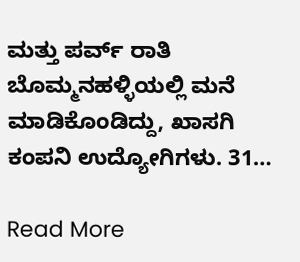ಮತ್ತು ಪರ್ವ್ ರಾತಿ ಬೊಮ್ಮನಹಳ್ಳಿಯಲ್ಲಿ ಮನೆ ಮಾಡಿಕೊಂಡಿದ್ದು, ಖಾಸಗಿ ಕಂಪನಿ ಉದ್ಯೋಗಿಗಳು. 31…

Read More